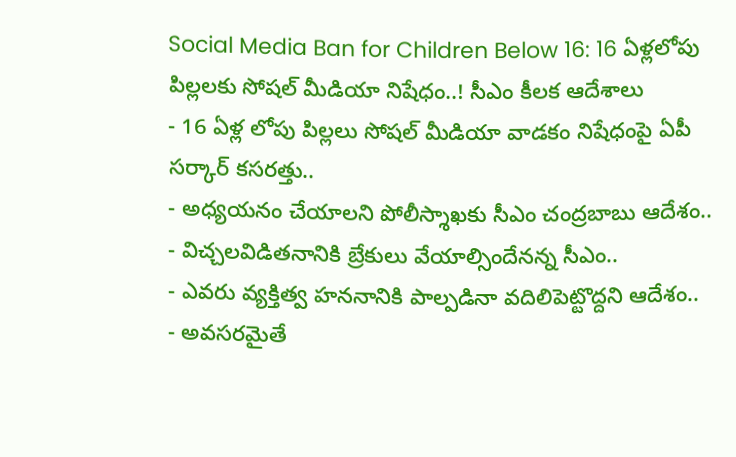Social Media Ban for Children Below 16: 16 ఏళ్లలోపు పిల్లలకు సోషల్ మీడియా నిషేధం..! సీఎం కీలక ఆదేశాలు
- 16 ఏళ్ల లోపు పిల్లలు సోషల్ మీడియా వాడకం నిషేధంపై ఏపీ సర్కార్ కసరత్తు..
- అధ్యయనం చేయాలని పోలీస్శాఖకు సీఎం చంద్రబాబు ఆదేశం..
- విచ్చలవిడితనానికి బ్రేకులు వేయాల్సిందేనన్న సీఎం..
- ఎవరు వ్యక్తిత్వ హననానికి పాల్పడినా వదిలిపెట్టొద్దని ఆదేశం..
- అవసరమైతే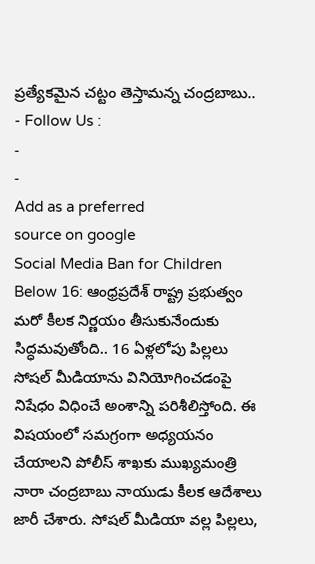ప్రత్యేకమైన చట్టం తెస్తామన్న చంద్రబాబు..
- Follow Us :
-
-
Add as a preferred
source on google
Social Media Ban for Children Below 16: ఆంధ్రప్రదేశ్ రాష్ట్ర ప్రభుత్వం మరో కీలక నిర్ణయం తీసుకునేందుకు సిద్ధమవుతోంది.. 16 ఏళ్లలోపు పిల్లలు సోషల్ మీడియాను వినియోగించడంపై నిషేధం విధించే అంశాన్ని పరిశీలిస్తోంది. ఈ విషయంలో సమగ్రంగా అధ్యయనం చేయాలని పోలీస్ శాఖకు ముఖ్యమంత్రి నారా చంద్రబాబు నాయుడు కీలక ఆదేశాలు జారీ చేశారు. సోషల్ మీడియా వల్ల పిల్లలు,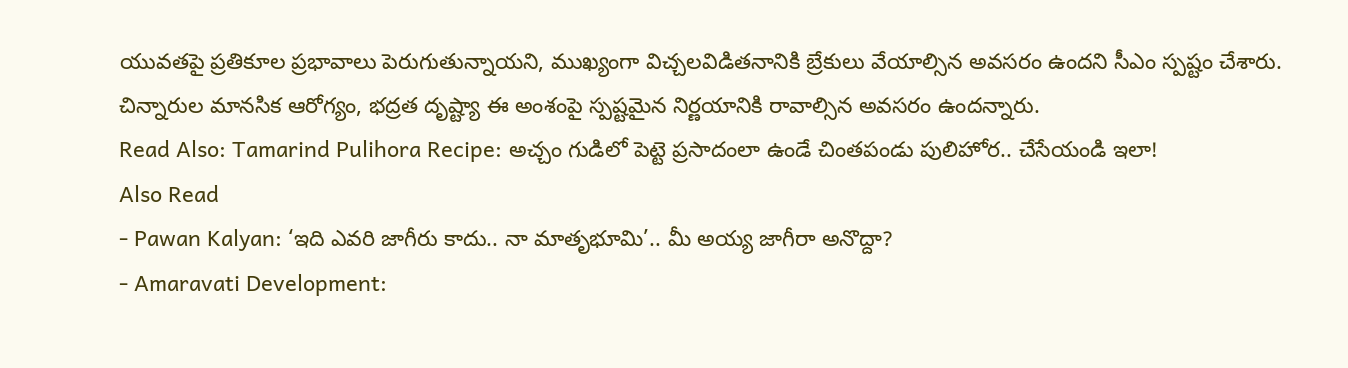యువతపై ప్రతికూల ప్రభావాలు పెరుగుతున్నాయని, ముఖ్యంగా విచ్చలవిడితనానికి బ్రేకులు వేయాల్సిన అవసరం ఉందని సీఎం స్పష్టం చేశారు. చిన్నారుల మానసిక ఆరోగ్యం, భద్రత దృష్ట్యా ఈ అంశంపై స్పష్టమైన నిర్ణయానికి రావాల్సిన అవసరం ఉందన్నారు.
Read Also: Tamarind Pulihora Recipe: అచ్చం గుడిలో పెట్టె ప్రసాదంలా ఉండే చింతపండు పులిహోర.. చేసేయండి ఇలా!
Also Read
- Pawan Kalyan: ‘ఇది ఎవరి జాగీరు కాదు.. నా మాతృభూమి’.. మీ అయ్య జాగీరా అనొద్దా?
- Amaravati Development: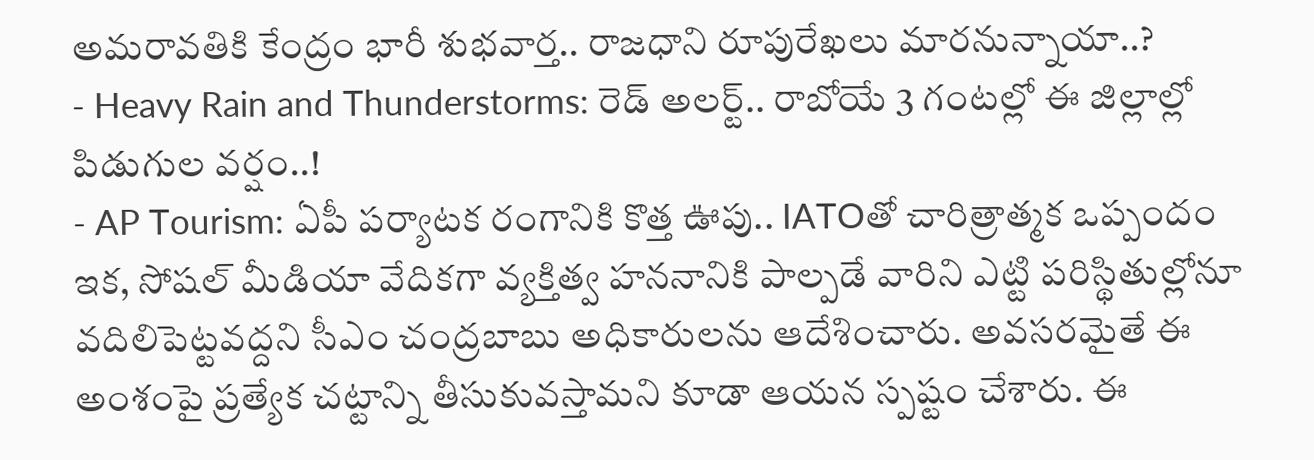అమరావతికి కేంద్రం భారీ శుభవార్త.. రాజధాని రూపురేఖలు మారనున్నాయా..?
- Heavy Rain and Thunderstorms: రెడ్ అలర్ట్.. రాబోయే 3 గంటల్లో ఈ జిల్లాల్లో పిడుగుల వర్షం..!
- AP Tourism: ఏపీ పర్యాటక రంగానికి కొత్త ఊపు.. IATOతో చారిత్రాత్మక ఒప్పందం
ఇక, సోషల్ మీడియా వేదికగా వ్యక్తిత్వ హననానికి పాల్పడే వారిని ఎట్టి పరిస్థితుల్లోనూ వదిలిపెట్టవద్దని సీఎం చంద్రబాబు అధికారులను ఆదేశించారు. అవసరమైతే ఈ అంశంపై ప్రత్యేక చట్టాన్ని తీసుకువస్తామని కూడా ఆయన స్పష్టం చేశారు. ఈ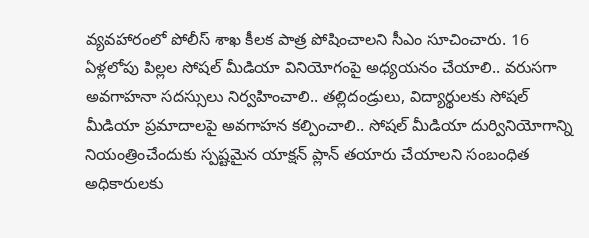వ్యవహారంలో పోలీస్ శాఖ కీలక పాత్ర పోషించాలని సీఎం సూచించారు. 16 ఏళ్లలోపు పిల్లల సోషల్ మీడియా వినియోగంపై అధ్యయనం చేయాలి.. వరుసగా అవగాహనా సదస్సులు నిర్వహించాలి.. తల్లిదండ్రులు, విద్యార్థులకు సోషల్ మీడియా ప్రమాదాలపై అవగాహన కల్పించాలి.. సోషల్ మీడియా దుర్వినియోగాన్ని నియంత్రించేందుకు స్పష్టమైన యాక్షన్ ప్లాన్ తయారు చేయాలని సంబంధిత అధికారులకు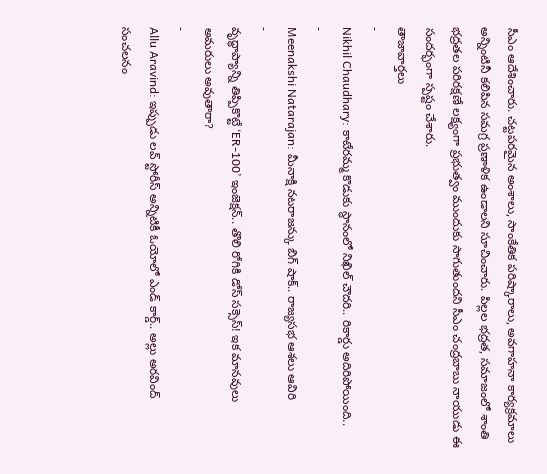సీఎం ఆదేశించారు. చట్టపరమైన అంశాలు, సాంకేతిక పరిష్కారాలు, అవగాహనా కార్యక్రమాలు అన్నింటినీ కలిపిన సమగ్ర ప్రణాళిక ఉండాలని సూచించారు. పిల్లల భద్రత, సమాజంలో శాంతి భద్రతల పరిరక్షణే లక్ష్యంగా ప్రభుత్వం ముందుకు సాగుతుందని సీఎం చంద్రబాబు నాయుడు ఈ సందర్భంగా స్పష్టం చేశారు.
తాజావార్తలు
-
Nikhil Chaudhary: కాటేరమ్మ కొడుకు స్థానంలో నిఖిల్ చౌదరి.. రికార్డు అదిరిపోయింది..
-
Meenakshi Natarajan: మీనాక్షి నటరాజన్కు బిగ్ షాక్.. రాజ్యసభ ఆశలు ఆవిరి
-
వృద్ధాప్యాన్ని తిప్పికొట్టే ‘ER-100’ ఇంజెక్షన్.. తొలి రోగికి డోస్ సక్సెస్! ఇక మానవులు అమరులు అవుతారా?
-
Allu Aravind: ఇప్పుడు లవ్ స్టోరీస్ అన్నిటికీ ఓయోలో ఎండ్ కార్డ్.. అల్లు అరవింద్ సంచలనం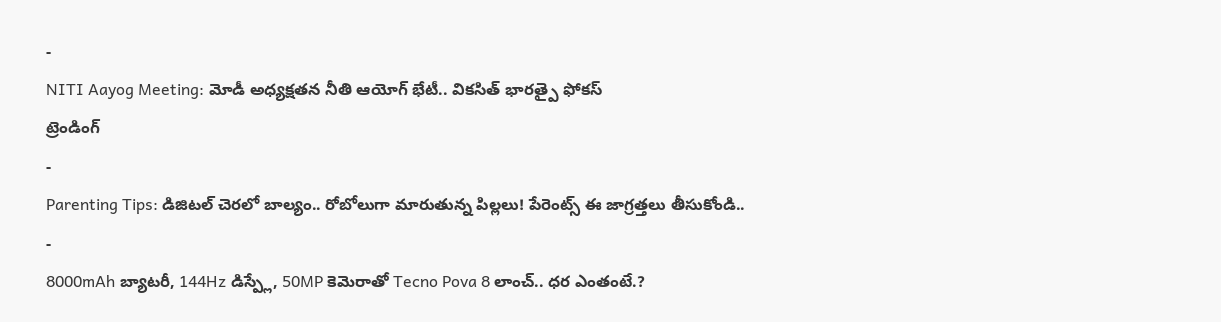-
NITI Aayog Meeting: మోడీ అధ్యక్షతన నీతి ఆయోగ్ భేటీ.. వికసిత్ భారత్పై ఫోకస్
ట్రెండింగ్
-
Parenting Tips: డిజిటల్ చెరలో బాల్యం.. రోబోలుగా మారుతున్న పిల్లలు! పేరెంట్స్ ఈ జాగ్రత్తలు తీసుకోండి..
-
8000mAh బ్యాటరీ, 144Hz డిస్ప్లే, 50MP కెమెరాతో Tecno Pova 8 లాంచ్.. ధర ఎంతంటే.?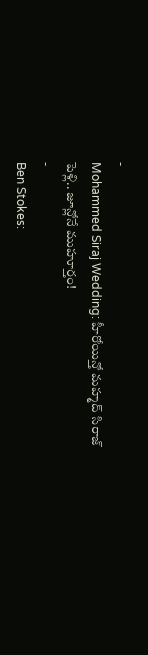-
Mohammed Siraj Wedding: హీరోయిన్తో మహ్మద్ సిరాజ్ పెళ్లి.. జూన్లోనే ముహూర్తం!
-
Ben Stokes: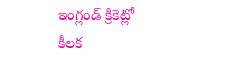ఇంగ్లండ్ క్రికెట్లో కీలక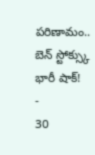పరిణామం.. బెన్ స్టోక్స్కు భారీ షాక్!
-
30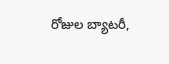రోజుల బ్యాటరీ,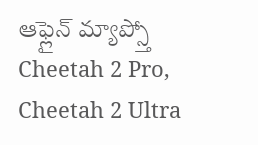ఆఫ్లైన్ మ్యాప్స్తో Cheetah 2 Pro, Cheetah 2 Ultra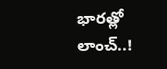భారత్లో లాంచ్..!